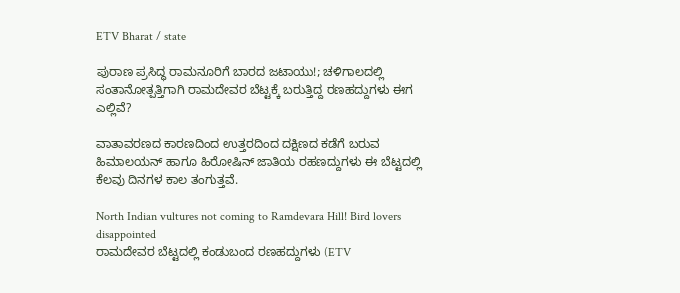ETV Bharat / state

ಪುರಾಣ ಪ್ರಸಿದ್ಧ ರಾಮನೂರಿಗೆ ಬಾರದ ಜಟಾಯು!; ಚಳಿಗಾಲದಲ್ಲಿ ಸಂತಾನೋತ್ಪತ್ತಿಗಾಗಿ ರಾಮದೇವರ ಬೆಟ್ಟಕ್ಕೆ ಬರುತ್ತಿದ್ದ ರಣಹದ್ದುಗಳು ಈಗ ಎಲ್ಲಿವೆ?

ವಾತಾವರಣದ ಕಾರಣದಿಂದ ಉತ್ತರದಿಂದ ದಕ್ಷಿಣದ ಕಡೆಗೆ ಬರುವ ಹಿಮಾಲಯನ್ ಹಾಗೂ ಹಿರೋಷಿನ್ ಜಾತಿಯ ರಹಣದ್ದುಗಳು ಈ ಬೆಟ್ಟದಲ್ಲಿ ಕೆಲವು ದಿನಗಳ ಕಾಲ ತಂಗುತ್ತವೆ.

North Indian vultures not coming to Ramdevara Hill! Bird lovers disappointed
ರಾಮದೇವರ ಬೆಟ್ಟದಲ್ಲಿ ಕಂಡುಬಂದ ರಣಹದ್ದುಗಳು (ETV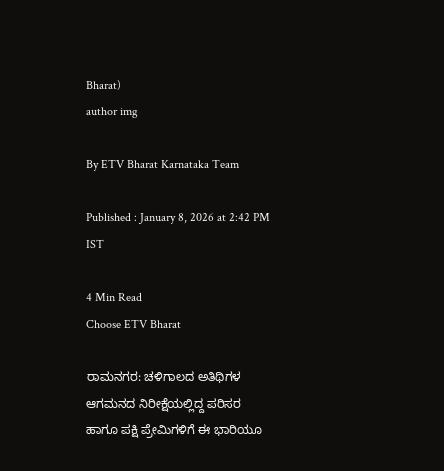Bharat)
author img

By ETV Bharat Karnataka Team

Published : January 8, 2026 at 2:42 PM IST

4 Min Read
Choose ETV Bharat

ರಾಮನಗರ: ಚಳಿಗಾಲದ ಅತಿಥಿಗಳ ಆಗಮನದ ನಿರೀಕ್ಷೆಯಲ್ಲಿದ್ದ ಪರಿಸರ ಹಾಗೂ ಪಕ್ಷಿ ಪ್ರೇಮಿಗಳಿಗೆ ಈ ಭಾರಿಯೂ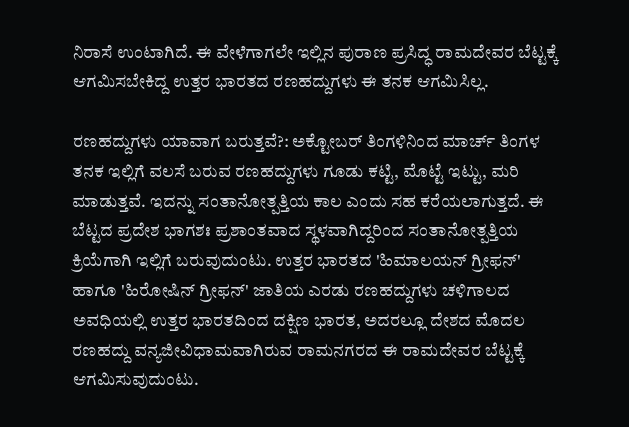ನಿರಾಸೆ ಉಂಟಾಗಿದೆ. ಈ ವೇಳೆಗಾಗಲೇ ಇಲ್ಲಿನ ಪುರಾಣ ಪ್ರಸಿದ್ಧ ರಾಮದೇವರ ಬೆಟ್ಟಕ್ಕೆ ಆಗಮಿಸಬೇಕಿದ್ದ ಉತ್ತರ ಭಾರತದ ರಣಹದ್ದುಗಳು ಈ ತನಕ ಆಗಮಿಸಿಲ್ಲ.

ರಣಹದ್ದುಗಳು ಯಾವಾಗ ಬರುತ್ತವೆ?: ಅಕ್ಟೋಬರ್‌ ತಿಂಗಳಿನಿಂದ ಮಾರ್ಚ್ ತಿಂಗಳ ತನಕ ಇಲ್ಲಿಗೆ ವಲಸೆ ಬರುವ ರಣಹದ್ದುಗಳು ಗೂಡು ಕಟ್ಟಿ, ಮೊಟ್ಟೆ ಇಟ್ಟು, ಮರಿ ಮಾಡುತ್ತವೆ. ಇದನ್ನು ಸಂತಾನೋತ್ಪತ್ತಿಯ ಕಾಲ ಎಂದು ಸಹ ಕರೆಯಲಾಗುತ್ತದೆ. ಈ ಬೆಟ್ಟದ ಪ್ರದೇಶ ಭಾಗಶಃ ಪ್ರಶಾಂತವಾದ ಸ್ಥಳವಾಗಿದ್ದರಿಂದ ಸಂತಾನೋತ್ಪತ್ತಿಯ ಕ್ರಿಯೆಗಾಗಿ ಇಲ್ಲಿಗೆ ಬರುವುದುಂಟು. ಉತ್ತರ ಭಾರತದ 'ಹಿಮಾಲಯನ್ ಗ್ರೀಫನ್' ಹಾಗೂ 'ಹಿರೋಷಿನ್ ಗ್ರೀಫನ್' ಜಾತಿಯ ಎರಡು ರಣಹದ್ದುಗಳು ಚಳಿಗಾಲದ ಅವಧಿಯಲ್ಲಿ ಉತ್ತರ ಭಾರತದಿಂದ ದಕ್ಷಿಣ ಭಾರತ, ಅದರಲ್ಲೂ ದೇಶದ ಮೊದಲ ರಣಹದ್ದು ವನ್ಯಜೀವಿಧಾಮವಾಗಿರುವ ರಾಮನಗರದ ಈ ರಾಮದೇವರ ಬೆಟ್ಟಕ್ಕೆ ಆಗಮಿಸುವುದುಂಟು.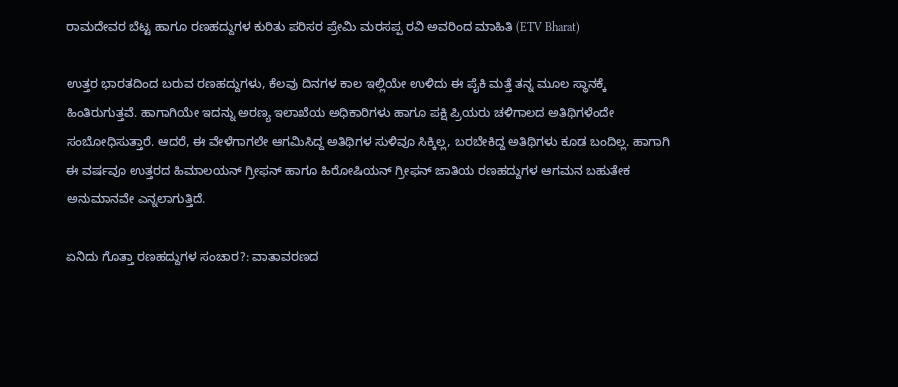ರಾಮದೇವರ ಬೆಟ್ಟ ಹಾಗೂ ರಣಹದ್ದುಗಳ ಕುರಿತು ಪರಿಸರ ಪ್ರೇಮಿ ಮರಸಪ್ಪ ರವಿ ಅವರಿಂದ ಮಾಹಿತಿ (ETV Bharat)

ಉತ್ತರ ಭಾರತದಿಂದ ಬರುವ ರಣಹದ್ದುಗಳು, ಕೆಲವು ದಿನಗಳ ಕಾಲ ಇಲ್ಲಿಯೇ ಉಳಿದು ಈ ಪೈಕಿ ಮತ್ತೆ ತನ್ನ ಮೂಲ ಸ್ಥಾನಕ್ಕೆ ಹಿಂತಿರುಗುತ್ತವೆ. ಹಾಗಾಗಿಯೇ ಇದನ್ನು ಅರಣ್ಯ ಇಲಾಖೆಯ ಅಧಿಕಾರಿಗಳು ಹಾಗೂ ಪಕ್ಷಿ ಪ್ರಿಯರು ಚಳಿಗಾಲದ ಅತಿಥಿಗಳೆಂದೇ ಸಂಬೋಧಿಸುತ್ತಾರೆ. ಆದರೆ, ಈ ವೇಳೆಗಾಗಲೇ ಆಗಮಿಸಿದ್ದ ಅತಿಥಿಗಳ ಸುಳಿವೂ ಸಿಕ್ಕಿಲ್ಲ, ಬರಬೇಕಿದ್ದ ಅತಿಥಿಗಳು ಕೂಡ ಬಂದಿಲ್ಲ. ಹಾಗಾಗಿ ಈ ವರ್ಷವೂ ಉತ್ತರದ ಹಿಮಾಲಯನ್ ಗ್ರೀಫನ್ ಹಾಗೂ ಹಿರೋಷಿಯನ್ ಗ್ರೀಫನ್ ಜಾತಿಯ ರಣಹದ್ದುಗಳ ಆಗಮನ ಬಹುತೇಕ ಅನುಮಾನವೇ ಎನ್ನಲಾಗುತ್ತಿದೆ.

ಏನಿದು ಗೊತ್ತಾ ರಣಹದ್ದುಗಳ ಸಂಚಾರ?: ವಾತಾವರಣದ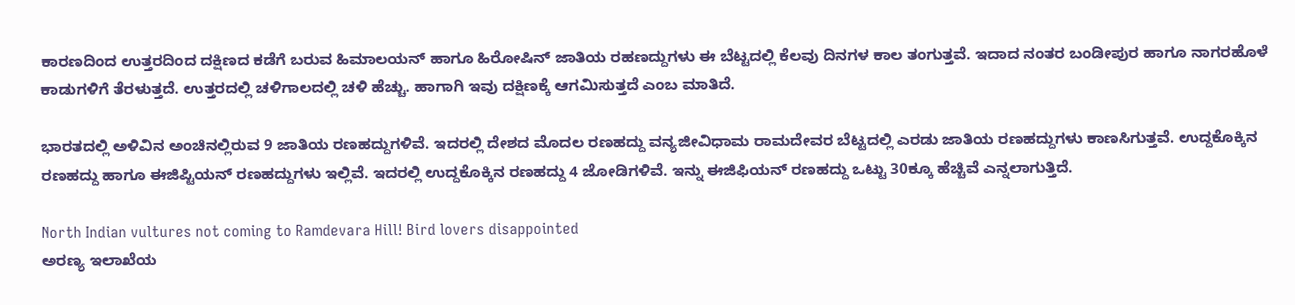ಕಾರಣದಿಂದ ಉತ್ತರದಿಂದ ದಕ್ಷಿಣದ ಕಡೆಗೆ ಬರುವ ಹಿಮಾಲಯನ್ ಹಾಗೂ ಹಿರೋಷಿನ್ ಜಾತಿಯ ರಹಣದ್ದುಗಳು ಈ ಬೆಟ್ಟದಲ್ಲಿ ಕೆಲವು ದಿನಗಳ ಕಾಲ ತಂಗುತ್ತವೆ. ಇದಾದ ನಂತರ ಬಂಡೀಪುರ ಹಾಗೂ ನಾಗರಹೊಳೆ ಕಾಡುಗಳಿಗೆ ತೆರಳುತ್ತದೆ. ಉತ್ತರದಲ್ಲಿ ಚಳಿಗಾಲದಲ್ಲಿ ಚಳಿ ಹೆಚ್ಚು. ಹಾಗಾಗಿ ಇವು ದಕ್ಷಿಣಕ್ಕೆ ಆಗಮಿಸುತ್ತದೆ ಎಂಬ ಮಾತಿದೆ.

ಭಾರತದಲ್ಲಿ ಅಳಿವಿನ ಅಂಚಿನಲ್ಲಿರುವ 9 ಜಾತಿಯ ರಣಹದ್ದುಗಳಿವೆ. ಇದರಲ್ಲಿ ದೇಶದ ಮೊದಲ ರಣಹದ್ದು ವನ್ಯಜೀವಿಧಾಮ ರಾಮದೇವರ ಬೆಟ್ಟದಲ್ಲಿ ಎರಡು ಜಾತಿಯ ರಣಹದ್ದುಗಳು ಕಾಣಸಿಗುತ್ತವೆ. ಉದ್ದಕೊಕ್ಕಿನ ರಣಹದ್ದು ಹಾಗೂ ಈಜಿಪ್ಟಿಯನ್ ರಣಹದ್ದುಗಳು ಇಲ್ಲಿವೆ. ಇದರಲ್ಲಿ ಉದ್ದಕೊಕ್ಕಿನ ರಣಹದ್ದು 4 ಜೋಡಿಗಳಿವೆ. ಇನ್ನು ಈಜಿಫಿಯನ್ ರಣಹದ್ದು ಒಟ್ಟು 30ಕ್ಕೂ ಹೆಚ್ಚಿವೆ ಎನ್ನಲಾಗುತ್ತಿದೆ.

North Indian vultures not coming to Ramdevara Hill! Bird lovers disappointed
ಅರಣ್ಯ ಇಲಾಖೆಯ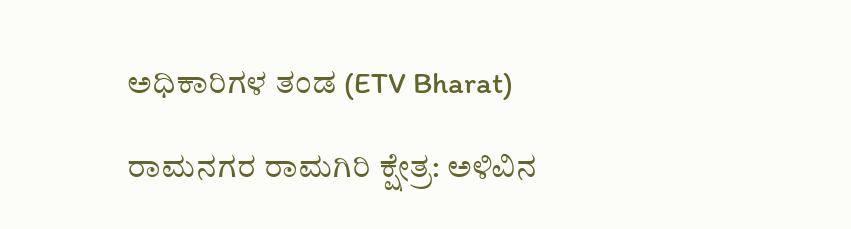ಅಧಿಕಾರಿಗಳ ತಂಡ (ETV Bharat)

ರಾಮನಗರ ರಾಮಗಿರಿ ಕ್ಷೇತ್ರ: ಅಳಿವಿನ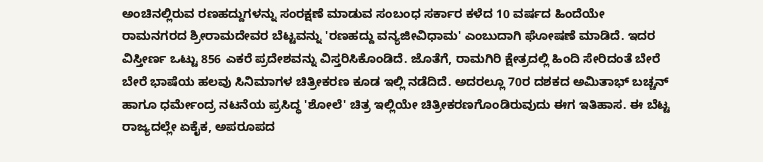ಅಂಚಿನಲ್ಲಿರುವ ರಣಹದ್ದುಗಳನ್ನು ಸಂರಕ್ಷಣೆ ಮಾಡುವ ಸಂಬಂಧ ಸರ್ಕಾರ ಕಳೆದ 10 ವರ್ಷದ ಹಿಂದೆಯೇ ರಾಮನಗರದ ಶ್ರೀರಾಮದೇವರ ಬೆಟ್ಟವನ್ನು 'ರಣಹದ್ದು ವನ್ಯಜೀವಿಧಾಮ' ಎಂಬುದಾಗಿ ಘೋಷಣೆ ಮಾಡಿದೆ. ಇದರ ವಿಸ್ತೀರ್ಣ ಒಟ್ಟು 856 ಎಕರೆ ಪ್ರದೇಶವನ್ನು ವಿಸ್ತರಿಸಿಕೊಂಡಿದೆ. ಜೊತೆಗೆ, ರಾಮಗಿರಿ ಕ್ಷೇತ್ರದಲ್ಲಿ ಹಿಂದಿ ಸೇರಿದಂತೆ ಬೇರೆ ಬೇರೆ ಭಾಷೆಯ ಹಲವು ಸಿನಿಮಾಗಳ ಚಿತ್ರೀಕರಣ ಕೂಡ ಇಲ್ಲಿ ನಡೆದಿದೆ. ಅದರಲ್ಲೂ 70ರ ದಶಕದ ಅಮಿತಾಭ್ ಬಚ್ಚನ್ ಹಾಗೂ ಧರ್ಮೇಂದ್ರ ನಟನೆಯ ಪ್ರಸಿದ್ಧ 'ಶೋಲೆ' ಚಿತ್ರ ಇಲ್ಲಿಯೇ ಚಿತ್ರೀಕರಣಗೊಂಡಿರುವುದು ಈಗ ಇತಿಹಾಸ. ಈ ಬೆಟ್ಟ ರಾಜ್ಯದಲ್ಲೇ ಏಕೈಕ, ಅಪರೂಪದ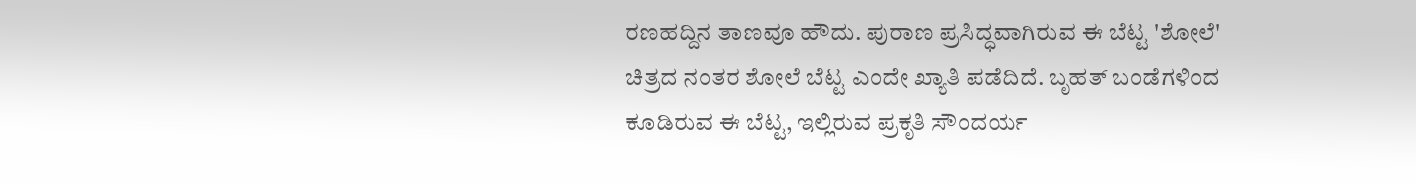ರಣಹದ್ದಿನ ತಾಣವೂ ಹೌದು. ಪುರಾಣ ಪ್ರಸಿದ್ಧವಾಗಿರುವ ಈ ಬೆಟ್ಟ 'ಶೋಲೆ' ಚಿತ್ರದ ನಂತರ ಶೋಲೆ ಬೆಟ್ಟ ಎಂದೇ ಖ್ಯಾತಿ ಪಡೆದಿದೆ. ಬೃಹತ್‌ ಬಂಡೆಗಳಿಂದ ಕೂಡಿರುವ ಈ ಬೆಟ್ಟ, ಇಲ್ಲಿರುವ ಪ್ರಕೃತಿ ಸೌಂದರ್ಯ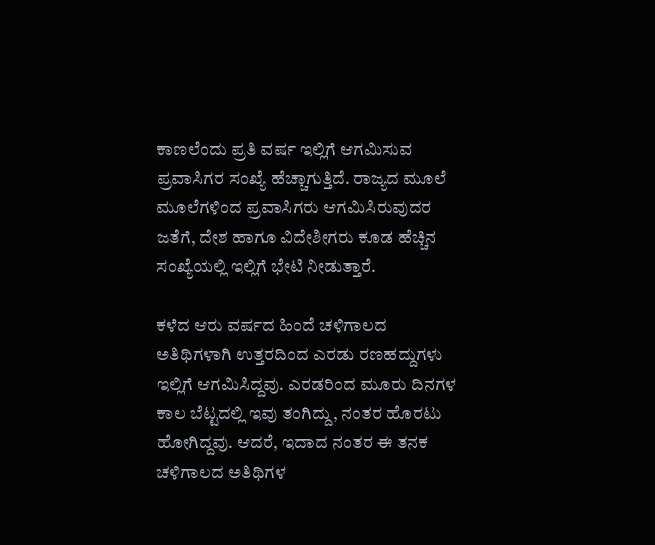ಕಾಣಲೆಂದು ಪ್ರತಿ ವರ್ಷ ಇಲ್ಲಿಗೆ ಆಗಮಿಸುವ ಪ್ರವಾಸಿಗರ ಸಂಖ್ಯೆ ಹೆಚ್ಚಾಗುತ್ತಿದೆ. ರಾಜ್ಯದ ಮೂಲೆ ಮೂಲೆಗಳಿಂದ ಪ್ರವಾಸಿಗರು ಆಗಮಿಸಿರುವುದರ ಜತೆಗೆ, ದೇಶ ಹಾಗೂ ವಿದೇಶೀಗರು ಕೂಡ ಹೆಚ್ಚಿನ ಸಂಖ್ಯೆಯಲ್ಲಿ ಇಲ್ಲಿಗೆ ಭೇಟಿ ನೀಡುತ್ತಾರೆ.

ಕಳೆದ ಆರು ವರ್ಷದ ಹಿಂದೆ ಚಳಿಗಾಲದ ಅತಿಥಿಗಳಾಗಿ ಉತ್ತರದಿಂದ ಎರಡು ರಣಹದ್ದುಗಳು ಇಲ್ಲಿಗೆ ಆಗಮಿಸಿದ್ದವು. ಎರಡರಿಂದ ಮೂರು ದಿನಗಳ ಕಾಲ ಬೆಟ್ಟದಲ್ಲಿ ಇವು ತಂಗಿದ್ದು, ನಂತರ ಹೊರಟು ಹೋಗಿದ್ದವು. ಆದರೆ, ಇದಾದ ನಂತರ ಈ ತನಕ ಚಳಿಗಾಲದ ಅತಿಥಿಗಳ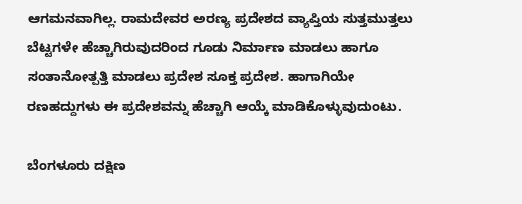ಆಗಮನವಾಗಿಲ್ಲ. ರಾಮದೇವರ ಅರಣ್ಯ ಪ್ರದೇಶದ ವ್ಯಾಪ್ತಿಯ ಸುತ್ತಮುತ್ತಲು ಬೆಟ್ಟಗಳೇ ಹೆಚ್ಚಾಗಿರುವುದರಿಂದ ಗೂಡು ನಿರ್ಮಾಣ ಮಾಡಲು ಹಾಗೂ ಸಂತಾನೋತ್ಪತ್ತಿ ಮಾಡಲು ಪ್ರದೇಶ ಸೂಕ್ತ ಪ್ರದೇಶ. ಹಾಗಾಗಿಯೇ ರಣಹದ್ದುಗಳು ಈ ಪ್ರದೇಶವನ್ನು ಹೆಚ್ಚಾಗಿ ಆಯ್ಕೆ ಮಾಡಿಕೊಳ್ಳುವುದುಂಟು.

ಬೆಂಗಳೂರು ದಕ್ಷಿಣ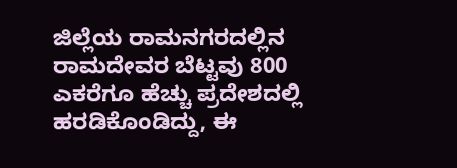ಜಿಲ್ಲೆಯ ರಾಮನಗರದಲ್ಲಿನ ರಾಮದೇವರ ಬೆಟ್ಟವು 800 ಎಕರೆಗೂ ಹೆಚ್ಚು ಪ್ರದೇಶದಲ್ಲಿ ಹರಡಿಕೊಂಡಿದ್ದು, ಈ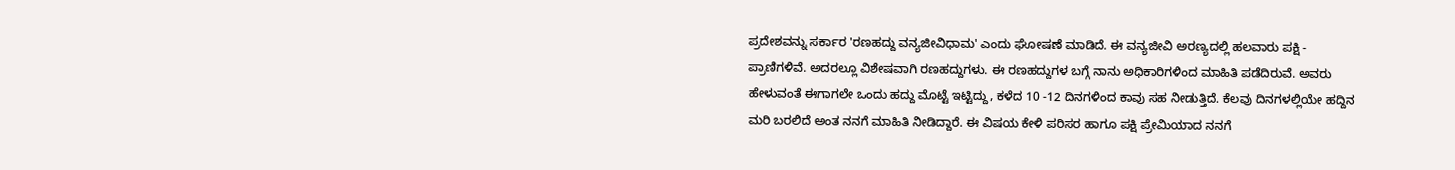ಪ್ರದೇಶವನ್ನು ಸರ್ಕಾರ 'ರಣಹದ್ದು ವನ್ಯಜೀವಿಧಾಮ' ಎಂದು ಘೋಷಣೆ ಮಾಡಿದೆ. ಈ ವನ್ಯಜೀವಿ ಅರಣ್ಯದಲ್ಲಿ ಹಲವಾರು ಪಕ್ಷಿ - ಪ್ರಾಣಿಗಳಿವೆ. ಅದರಲ್ಲೂ ವಿಶೇಷವಾಗಿ ರಣಹದ್ದುಗಳು. ಈ ರಣಹದ್ದುಗಳ ಬಗ್ಗೆ ನಾನು ಅಧಿಕಾರಿಗಳಿಂದ ಮಾಹಿತಿ ಪಡೆದಿರುವೆ. ಅವರು ಹೇಳುವಂತೆ ಈಗಾಗಲೇ ಒಂದು ಹದ್ದು ಮೊಟ್ಟೆ ಇಟ್ಟಿದ್ದು, ಕಳೆದ 10 -12 ದಿನಗಳಿಂದ ಕಾವು ಸಹ ನೀಡುತ್ತಿದೆ. ಕೆಲವು ದಿನಗಳಲ್ಲಿಯೇ ಹದ್ದಿನ ಮರಿ ಬರಲಿದೆ ಅಂತ ನನಗೆ ಮಾಹಿತಿ ನೀಡಿದ್ದಾರೆ. ಈ ವಿಷಯ ಕೇಳಿ ಪರಿಸರ ಹಾಗೂ ಪಕ್ಷಿ ಪ್ರೇಮಿಯಾದ ನನಗೆ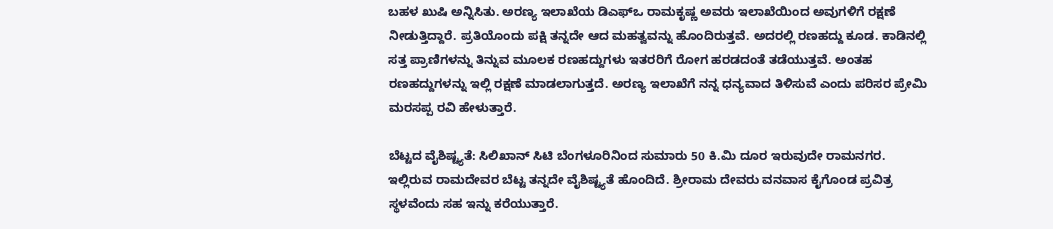ಬಹಳ ಖುಷಿ ಅನ್ನಿಸಿತು. ಅರಣ್ಯ ಇಲಾಖೆಯ ಡಿಎಫ್ಒ ರಾಮಕೃಷ್ಣ ಅವರು ಇಲಾಖೆಯಿಂದ ಅವುಗಳಿಗೆ ರಕ್ಷಣೆ ನೀಡುತ್ತಿದ್ದಾರೆ. ಪ್ರತಿಯೊಂದು ಪಕ್ಷಿ ತನ್ನದೇ ಆದ ಮಹತ್ವವನ್ನು ಹೊಂದಿರುತ್ತವೆ. ಅದರಲ್ಲಿ ರಣಹದ್ದು ಕೂಡ. ಕಾಡಿನಲ್ಲಿ ಸತ್ತ ಪ್ರಾಣಿಗಳನ್ನು ತಿನ್ನುವ ಮೂಲಕ ರಣಹದ್ದುಗಳು ಇತರರಿಗೆ ರೋಗ ಹರಡದಂತೆ ತಡೆಯುತ್ತವೆ. ಅಂತಹ ರಣಹದ್ದುಗಳನ್ನು ಇಲ್ಲಿ ರಕ್ಷಣೆ ಮಾಡಲಾಗುತ್ತದೆ. ಅರಣ್ಯ ಇಲಾಖೆಗೆ ನನ್ನ ಧನ್ಯವಾದ ತಿಳಿಸುವೆ ಎಂದು ಪರಿಸರ ಪ್ರೇಮಿ ಮರಸಪ್ಪ ರವಿ ಹೇಳುತ್ತಾರೆ.

ಬೆಟ್ಟದ ವೈಶಿಷ್ಟ್ಯತೆ: ಸಿಲಿಖಾನ್ ಸಿಟಿ ಬೆಂಗಳೂರಿನಿಂದ ಸುಮಾರು 50 ಕಿ.ಮಿ ದೂರ ಇರುವುದೇ ರಾಮನಗರ. ಇಲ್ಲಿರುವ ರಾಮದೇವರ ಬೆಟ್ಟ ತನ್ನದೇ ವೈಶಿಷ್ಟ್ಯತೆ ಹೊಂದಿದೆ. ಶ್ರೀರಾಮ ದೇವರು ವನವಾಸ ಕೈಗೊಂಡ ಪ್ರವಿತ್ರ ಸ್ಥಳವೆಂದು ಸಹ ಇನ್ನು ಕರೆಯುತ್ತಾರೆ.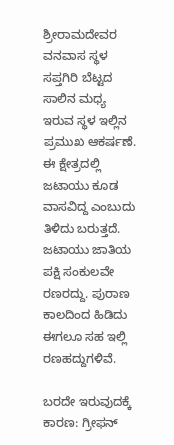ಶ್ರೀರಾಮದೇವರ ವನವಾಸ ಸ್ಥಳ ಸಪ್ತಗಿರಿ ಬೆಟ್ಟದ ಸಾಲಿನ ಮಧ್ಯ ಇರುವ ಸ್ಥಳ ಇಲ್ಲಿನ ಪ್ರಮುಖ ಆಕರ್ಷಣೆ. ಈ ಕ್ಷೇತ್ರದಲ್ಲಿ ಜಟಾಯು ಕೂಡ ವಾಸವಿದ್ದ ಎಂಬುದು ತಿಳಿದು ಬರುತ್ತದೆ. ಜಟಾಯು ಜಾತಿಯ ಪಕ್ಷಿ ಸಂಕುಲವೇ ರಣರದ್ದು. ಪುರಾಣ ಕಾಲದಿಂದ ಹಿಡಿದು ಈಗಲೂ ಸಹ ಇಲ್ಲಿ ರಣಹದ್ದುಗಳಿವೆ.

ಬರದೇ ಇರುವುದಕ್ಕೆ ಕಾರಣ: ಗ್ರೀಫನ್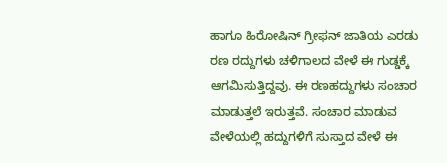ಹಾಗೂ ಹಿರೋಷಿನ್ ಗ್ರೀಫನ್ ಜಾತಿಯ ಎರಡು ರಣ ರದ್ದುಗಳು ಚಳಿಗಾಲದ ವೇಳೆ ಈ ಗುಡ್ಡಕ್ಕೆ ಆಗಮಿಸುತ್ತಿದ್ದವು. ಈ ರಣಹದ್ದುಗಳು ಸಂಚಾರ ಮಾಡುತ್ತಲೆ ಇರುತ್ತವೆ. ಸಂಚಾರ ಮಾಡುವ ವೇಳೆಯಲ್ಲಿ ಹದ್ದುಗಳಿಗೆ ಸುಸ್ತಾದ ವೇಳೆ ಈ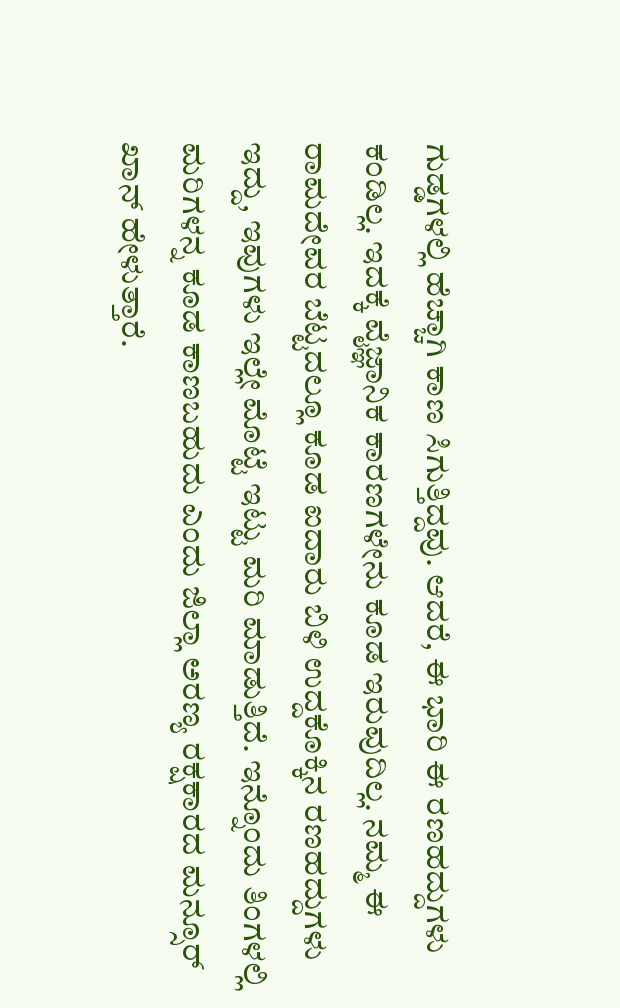ಗುಡ್ಡಗಳಲ್ಲಿ ಹೆಚ್ಚಾಗಿ ಕಾಣ ಸಿಗುತ್ತಿದ್ದವು. ಆದರೆ, ಈ ಭಾರಿ ಈ ರಣಹದ್ದುಗಳು ಕಂಡಿಲ್ಲ. ಇದಕ್ಕೆ ವೈಜ್ಞಾನಿಕ ಕಾರಣಗಳೇನು ಕೂಡ ಇರುವುದಿಲ್ಲ. ನಮ್ಮ ಈ ರಾಮದೇವರ ಬೆಟ್ಟದಲ್ಲೂ ಕೂಡ ಐದಾರು ಬಿಳಿ ಉದ್ದಕೊಕ್ಕಿನ ರಣಹದ್ದುಗಳು ಇದ್ದು, ಇವುಗಳು ಇಲ್ಲೇ ಮೊಟ್ಟೆ ಇಟ್ಟು ಮರಿ ಮಾಡುತ್ತಿದೆ. ಇನ್ನೊಂದು ತಿಂಗಳಲ್ಲಿ ಮರಿಗಳನ್ನ ಕೂಡ ಕಾಣಬಹುದು ಎಂದು ಜಿಲ್ಲಾ ಅರಣ್ಯ ರಕ್ಷಕಾರದ ಮನ್ಸೂರ್ ಖಾನ್ ಹೇಳುತ್ತಾರೆ.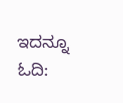ಇದನ್ನೂ ಓದಿ: